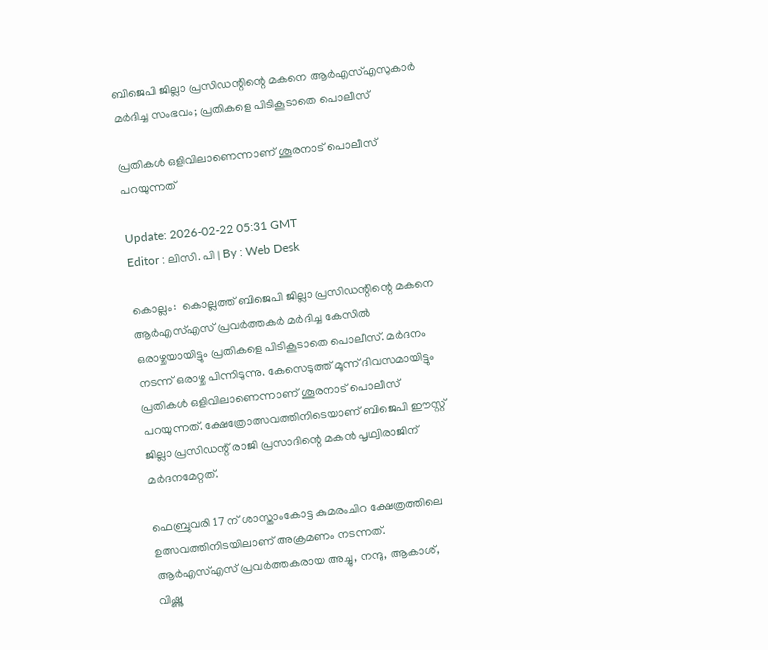ബിജെപി ജില്ലാ പ്രസിഡന്റിന്റെ മകനെ ആര്‍എസ്എസുകാര്‍ മർദിച്ച സംഭവം; പ്രതികളെ പിടികൂടാതെ പൊലീസ്

പ്രതികൾ ഒളിവിലാണെന്നാണ് ശൂരനാട് പൊലീസ് പറയുന്നത്

Update: 2026-02-22 05:31 GMT
Editor : ലിസി. പി | By : Web Desk

കൊല്ലം:  കൊല്ലത്ത് ബിജെപി ജില്ലാ പ്രസിഡന്റിന്റെ മകനെ ആര്‍എസ്എസ് പ്രവർത്തകർ മർദിച്ച കേസിൽ ഒരാഴ്ചയായിട്ടും പ്രതികളെ പിടികൂടാതെ പൊലീസ്. മർദനം നടന്ന് ഒരാഴ്ച പിന്നിടുന്നു. കേസെടുത്ത് മൂന്ന് ദിവസമായിട്ടും പ്രതികൾ ഒളിവിലാണെന്നാണ് ശൂരനാട് പൊലീസ് പറയുന്നത്. ക്ഷേത്രോത്സവത്തിനിടെയാണ് ബിജെപി ഈസ്റ്റ് ജില്ലാ പ്രസിഡന്റ് രാജി പ്രസാദിന്റെ മകൻ പൃഥ്വിരാജിന് മർദനമേറ്റത്.

ഫെബ്രുവരി 17 ന് ശാസ്താംകോട്ട കുമരംചിറ ക്ഷേത്രത്തിലെ ഉത്സവത്തിനിടയിലാണ് അക്രമണം നടന്നത്. ആര്‍എസ്എസ് പ്രവർത്തകരായ അച്ചു, നന്ദു, ആകാശ്, വിഷ്ണു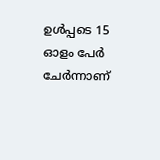ഉൾപ്പടെ 15 ഓളം പേര്‍ ചേർന്നാണ്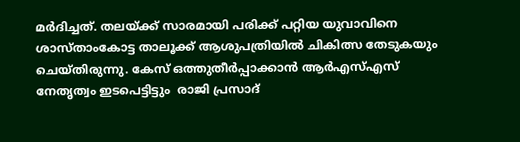മർദിച്ചത്. തലയ്ക്ക് സാരമായി പരിക്ക് പറ്റിയ യുവാവിനെ ശാസ്താംകോട്ട താലൂക്ക് ആശുപത്രിയിൽ ചികിത്സ തേടുകയും ചെയ്തിരുന്നു. കേസ് ഒത്തുതീർപ്പാക്കാൻ ആര്‍എസ്എസ് നേതൃത്വം ഇടപെട്ടിട്ടും  രാജി പ്രസാദ്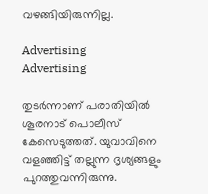വഴങ്ങിയിരുന്നില്ല.

Advertising
Advertising

തുടര്‍ന്നാണ് പരാതിയിൽ ശൂരനാട് പൊലീസ് കേസെടുത്തത്. യുവാവിനെ വളഞ്ഞിട്ട് തല്ലുന്ന ദൃശ്യങ്ങളും പുറത്തുവന്നിരുന്നു.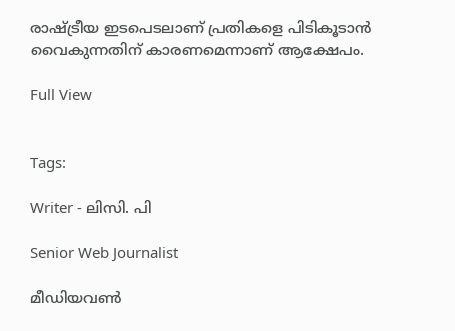രാഷ്ട്രീയ ഇടപെടലാണ് പ്രതികളെ പിടികൂടാൻ വൈകുന്നതിന് കാരണമെന്നാണ് ആക്ഷേപം.

Full View


Tags:

Writer - ലിസി. പി

Senior Web Journalist

മീഡിയവൺ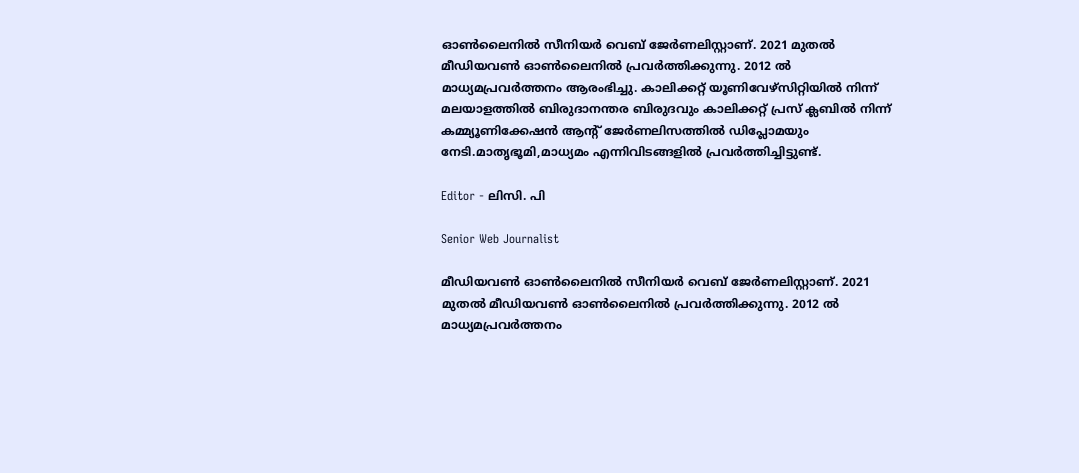ഓൺലൈനിൽ സീനിയർ വെബ് ജേർണലിസ്റ്റാണ്. 2021 മുതൽ മീഡിയവൺ ഓൺലൈനിൽ പ്രവർത്തിക്കുന്നു. 2012 ല്‍ മാധ്യമപ്രവര്‍ത്തനം ആരംഭിച്ചു. കാലിക്കറ്റ് യൂണിവേഴ്‌സിറ്റിയിൽ നിന്ന് മലയാളത്തിൽ ബിരുദാനന്തര ബിരുദവും കാലിക്കറ്റ് പ്രസ് ക്ലബിൽ നിന്ന് കമ്മ്യൂണിക്കേഷൻ ആന്റ് ജേർണലിസത്തിൽ ഡിപ്ലോമയും നേടി.മാതൃഭൂമി,മാധ്യമം എന്നിവിടങ്ങളിൽ പ്രവർത്തിച്ചിട്ടുണ്ട്.

Editor - ലിസി. പി

Senior Web Journalist

മീഡിയവൺ ഓൺലൈനിൽ സീനിയർ വെബ് ജേർണലിസ്റ്റാണ്. 2021 മുതൽ മീഡിയവൺ ഓൺലൈനിൽ പ്രവർത്തിക്കുന്നു. 2012 ല്‍ മാധ്യമപ്രവര്‍ത്തനം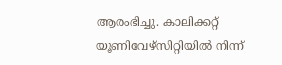ആരംഭിച്ചു. കാലിക്കറ്റ് യൂണിവേഴ്‌സിറ്റിയിൽ നിന്ന്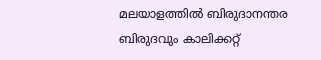മലയാളത്തിൽ ബിരുദാനന്തര ബിരുദവും കാലിക്കറ്റ്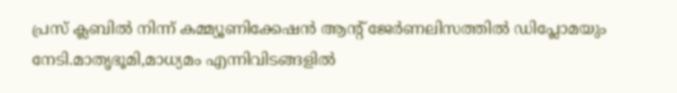പ്രസ് ക്ലബിൽ നിന്ന് കമ്മ്യൂണിക്കേഷൻ ആന്റ് ജേർണലിസത്തിൽ ഡിപ്ലോമയും നേടി.മാതൃഭൂമി,മാധ്യമം എന്നിവിടങ്ങളിൽ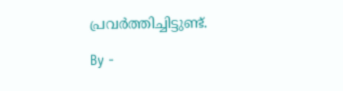പ്രവർത്തിച്ചിട്ടുണ്ട്.

By -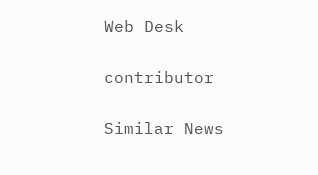Web Desk

contributor

Similar News